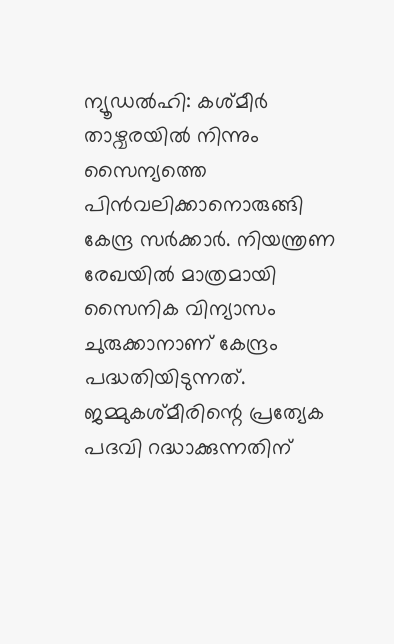ന്യൂഡൽഹി: കശ്മീർ താഴ്വരയിൽ നിന്നും സൈന്യത്തെ പിൻവലിക്കാനൊരുങ്ങി കേന്ദ്ര സർക്കാർ. നിയന്ത്രണ രേഖയിൽ മാത്രമായി സൈനിക വിന്യാസം ചുരുക്കാനാണ് കേന്ദ്രം പദ്ധതിയിടുന്നത്. ജമ്മുകശ്മീരിന്റെ പ്രത്യേക പദവി റദ്ധാക്കുന്നതിന്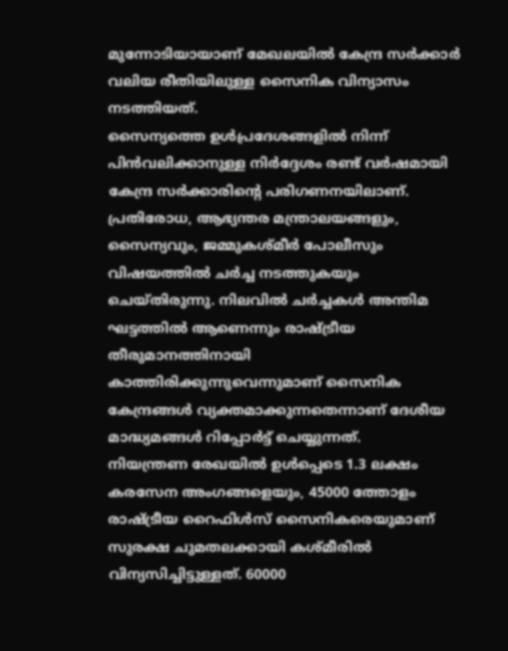മുന്നോടിയായാണ് മേഖലയിൽ കേന്ദ്ര സർക്കാർ വലിയ രീതിയിലുള്ള സൈനിക വിന്യാസം നടത്തിയത്.
സൈന്യത്തെ ഉൾപ്രദേശങ്ങളിൽ നിന്ന് പിൻവലിക്കാനുള്ള നിർദ്ദേശം രണ്ട് വർഷമായി കേന്ദ്ര സർക്കാരിന്റെ പരിഗണനയിലാണ്. പ്രതിരോധ, ആഭ്യന്തര മന്ത്രാലയങ്ങളും, സൈന്യവും, ജമ്മുകശ്മീർ പോലീസും വിഷയത്തിൽ ചർച്ച നടത്തുകയും ചെയ്തിരുന്നു. നിലവിൽ ചർച്ചകൾ അന്തിമ ഘട്ടത്തിൽ ആണെന്നും രാഷ്ട്രീയ തീരുമാനത്തിനായി കാത്തിരിക്കുന്നുവെന്നുമാണ് സൈനിക കേന്ദ്രങ്ങൾ വ്യക്തമാക്കുന്നതെന്നാണ് ദേശീയ മാദ്ധ്യമങ്ങൾ റിപ്പോർട്ട് ചെയ്യുന്നത്.
നിയന്ത്രണ രേഖയിൽ ഉൾപ്പെടെ 1.3 ലക്ഷം കരസേന അംഗങ്ങളെയും, 45000 ത്തോളം രാഷ്ട്രീയ റൈഫിൾസ് സൈനികരെയുമാണ് സുരക്ഷ ചുമതലക്കായി കശ്മീരിൽ വിന്യസിച്ചിട്ടുള്ളത്. 60000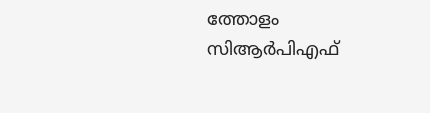ത്തോളം സിആർപിഎഫ്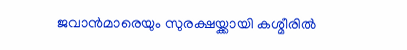ജവാൻമാരെയും സുരക്ഷയ്ക്കായി കശ്മീരിൽ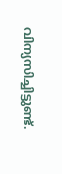വിന്യസിച്ചിട്ടുണ്ട്.